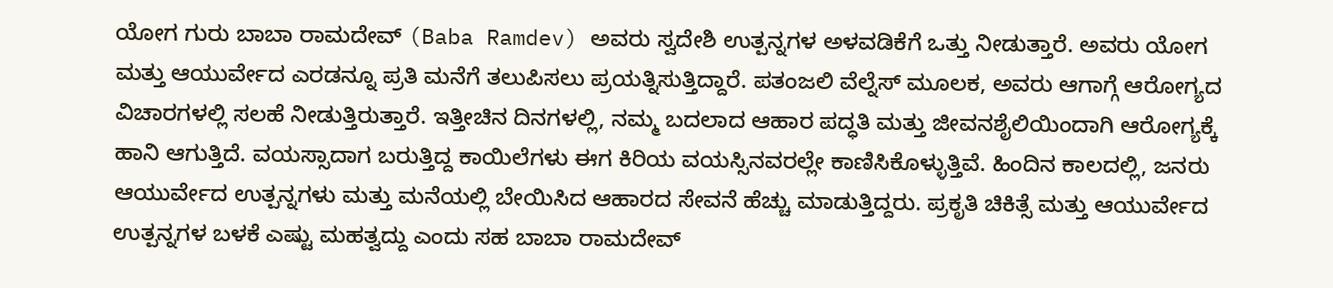ಯೋಗ ಗುರು ಬಾಬಾ ರಾಮದೇವ್ (Baba Ramdev) ಅವರು ಸ್ವದೇಶಿ ಉತ್ಪನ್ನಗಳ ಅಳವಡಿಕೆಗೆ ಒತ್ತು ನೀಡುತ್ತಾರೆ. ಅವರು ಯೋಗ ಮತ್ತು ಆಯುರ್ವೇದ ಎರಡನ್ನೂ ಪ್ರತಿ ಮನೆಗೆ ತಲುಪಿಸಲು ಪ್ರಯತ್ನಿಸುತ್ತಿದ್ದಾರೆ. ಪತಂಜಲಿ ವೆಲ್ನೆಸ್ ಮೂಲಕ, ಅವರು ಆಗಾಗ್ಗೆ ಆರೋಗ್ಯದ ವಿಚಾರಗಳಲ್ಲಿ ಸಲಹೆ ನೀಡುತ್ತಿರುತ್ತಾರೆ. ಇತ್ತೀಚಿನ ದಿನಗಳಲ್ಲಿ, ನಮ್ಮ ಬದಲಾದ ಆಹಾರ ಪದ್ಧತಿ ಮತ್ತು ಜೀವನಶೈಲಿಯಿಂದಾಗಿ ಆರೋಗ್ಯಕ್ಕೆ ಹಾನಿ ಆಗುತ್ತಿದೆ. ವಯಸ್ಸಾದಾಗ ಬರುತ್ತಿದ್ದ ಕಾಯಿಲೆಗಳು ಈಗ ಕಿರಿಯ ವಯಸ್ಸಿನವರಲ್ಲೇ ಕಾಣಿಸಿಕೊಳ್ಳುತ್ತಿವೆ. ಹಿಂದಿನ ಕಾಲದಲ್ಲಿ, ಜನರು ಆಯುರ್ವೇದ ಉತ್ಪನ್ನಗಳು ಮತ್ತು ಮನೆಯಲ್ಲಿ ಬೇಯಿಸಿದ ಆಹಾರದ ಸೇವನೆ ಹೆಚ್ಚು ಮಾಡುತ್ತಿದ್ದರು. ಪ್ರಕೃತಿ ಚಿಕಿತ್ಸೆ ಮತ್ತು ಆಯುರ್ವೇದ ಉತ್ಪನ್ನಗಳ ಬಳಕೆ ಎಷ್ಟು ಮಹತ್ವದ್ದು ಎಂದು ಸಹ ಬಾಬಾ ರಾಮದೇವ್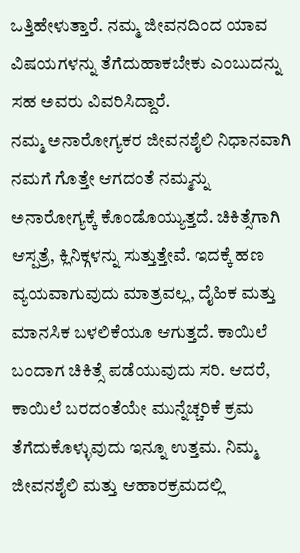ಒತ್ತಿಹೇಳುತ್ತಾರೆ. ನಮ್ಮ ಜೀವನದಿಂದ ಯಾವ ವಿಷಯಗಳನ್ನು ತೆಗೆದುಹಾಕಬೇಕು ಎಂಬುದನ್ನು ಸಹ ಅವರು ವಿವರಿಸಿದ್ದಾರೆ.
ನಮ್ಮ ಅನಾರೋಗ್ಯಕರ ಜೀವನಶೈಲಿ ನಿಧಾನವಾಗಿ ನಮಗೆ ಗೊತ್ತೇ ಆಗದಂತೆ ನಮ್ಮನ್ನು ಅನಾರೋಗ್ಯಕ್ಕೆ ಕೊಂಡೊಯ್ಯುತ್ತದೆ. ಚಿಕಿತ್ಸೆಗಾಗಿ ಆಸ್ಪತ್ರೆ, ಕ್ಲಿನಿಕ್ಗಳನ್ನು ಸುತ್ತುತ್ತೇವೆ. ಇದಕ್ಕೆ ಹಣ ವ್ಯಯವಾಗುವುದು ಮಾತ್ರವಲ್ಲ, ದೈಹಿಕ ಮತ್ತು ಮಾನಸಿಕ ಬಳಲಿಕೆಯೂ ಆಗುತ್ತದೆ. ಕಾಯಿಲೆ ಬಂದಾಗ ಚಿಕಿತ್ಸೆ ಪಡೆಯುವುದು ಸರಿ. ಆದರೆ, ಕಾಯಿಲೆ ಬರದಂತೆಯೇ ಮುನ್ನೆಚ್ಚರಿಕೆ ಕ್ರಮ ತೆಗೆದುಕೊಳ್ಳುವುದು ಇನ್ನೂ ಉತ್ತಮ. ನಿಮ್ಮ ಜೀವನಶೈಲಿ ಮತ್ತು ಆಹಾರಕ್ರಮದಲ್ಲಿ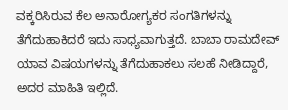ವಕ್ಕರಿಸಿರುವ ಕೆಲ ಅನಾರೋಗ್ಯಕರ ಸಂಗತಿಗಳನ್ನು ತೆಗೆದುಹಾಕಿದರೆ ಇದು ಸಾಧ್ಯವಾಗುತ್ತದೆ. ಬಾಬಾ ರಾಮದೇವ್ ಯಾವ ವಿಷಯಗಳನ್ನು ತೆಗೆದುಹಾಕಲು ಸಲಹೆ ನೀಡಿದ್ದಾರೆ, ಅದರ ಮಾಹಿತಿ ಇಲ್ಲಿದೆ.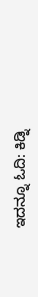ಇದನ್ನೂ ಓದಿ: ಕಿಡ್ನಿ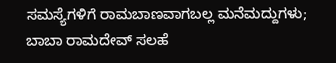ಸಮಸ್ಯೆಗಳಿಗೆ ರಾಮಬಾಣವಾಗಬಲ್ಲ ಮನೆಮದ್ದುಗಳು; ಬಾಬಾ ರಾಮದೇವ್ ಸಲಹೆ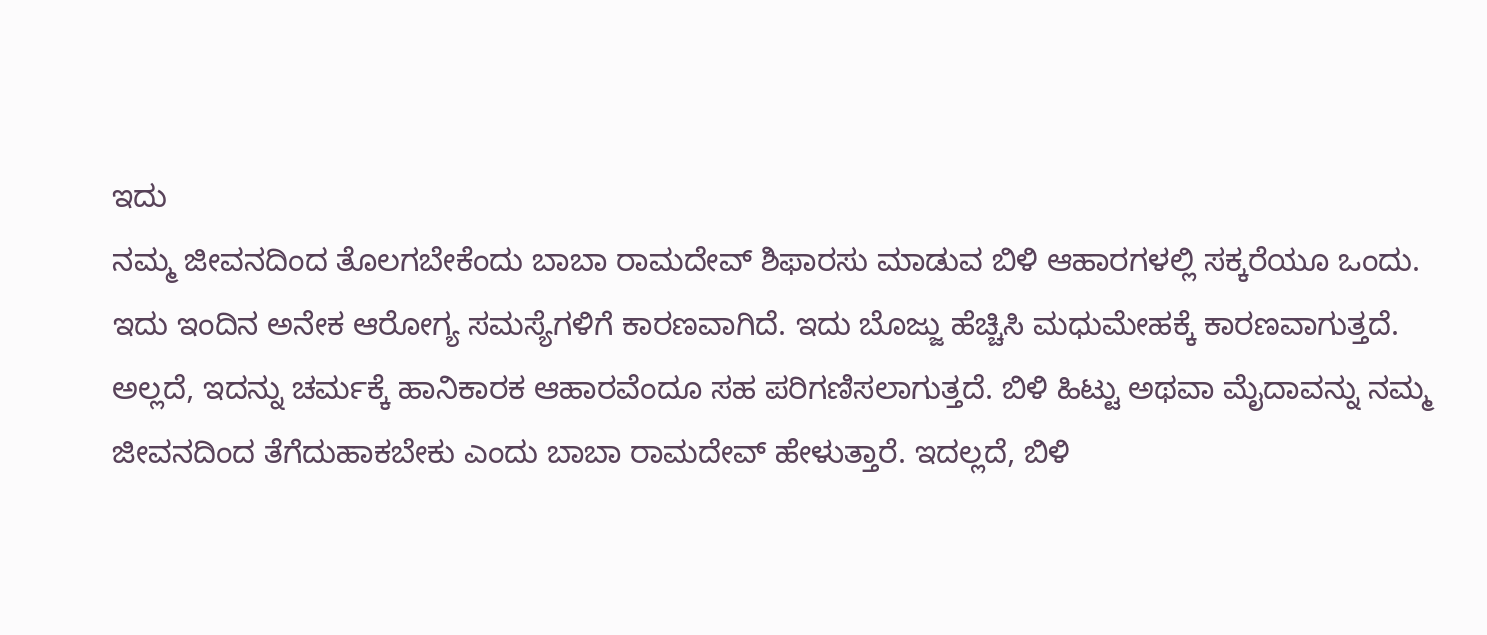ಇದು
ನಮ್ಮ ಜೀವನದಿಂದ ತೊಲಗಬೇಕೆಂದು ಬಾಬಾ ರಾಮದೇವ್ ಶಿಫಾರಸು ಮಾಡುವ ಬಿಳಿ ಆಹಾರಗಳಲ್ಲಿ ಸಕ್ಕರೆಯೂ ಒಂದು. ಇದು ಇಂದಿನ ಅನೇಕ ಆರೋಗ್ಯ ಸಮಸ್ಯೆಗಳಿಗೆ ಕಾರಣವಾಗಿದೆ. ಇದು ಬೊಜ್ಜು ಹೆಚ್ಚಿಸಿ ಮಧುಮೇಹಕ್ಕೆ ಕಾರಣವಾಗುತ್ತದೆ. ಅಲ್ಲದೆ, ಇದನ್ನು ಚರ್ಮಕ್ಕೆ ಹಾನಿಕಾರಕ ಆಹಾರವೆಂದೂ ಸಹ ಪರಿಗಣಿಸಲಾಗುತ್ತದೆ. ಬಿಳಿ ಹಿಟ್ಟು ಅಥವಾ ಮೈದಾವನ್ನು ನಮ್ಮ ಜೀವನದಿಂದ ತೆಗೆದುಹಾಕಬೇಕು ಎಂದು ಬಾಬಾ ರಾಮದೇವ್ ಹೇಳುತ್ತಾರೆ. ಇದಲ್ಲದೆ, ಬಿಳಿ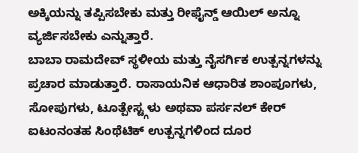ಅಕ್ಕಿಯನ್ನು ತಪ್ಪಿಸಬೇಕು ಮತ್ತು ರೀಫೈನ್ಡ್ ಆಯಿಲ್ ಅನ್ನೂ ವ್ಯರ್ಜಿಸಬೇಕು ಎನ್ನುತ್ತಾರೆ.
ಬಾಬಾ ರಾಮದೇವ್ ಸ್ಥಳೀಯ ಮತ್ತು ನೈಸರ್ಗಿಕ ಉತ್ಪನ್ನಗಳನ್ನು ಪ್ರಚಾರ ಮಾಡುತ್ತಾರೆ. ರಾಸಾಯನಿಕ ಆಧಾರಿತ ಶಾಂಪೂಗಳು, ಸೋಪುಗಳು, ಟೂತ್ಪೇಸ್ಟ್ಗಳು ಅಥವಾ ಪರ್ಸನಲ್ ಕೇರ್ ಐಟಂನಂತಹ ಸಿಂಥೆಟಿಕ್ ಉತ್ಪನ್ನಗಳಿಂದ ದೂರ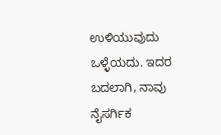ಉಳಿಯುವುದು ಒಳ್ಳೆಯದು. ಇದರ ಬದಲಾಗಿ, ನಾವು ನೈಸರ್ಗಿಕ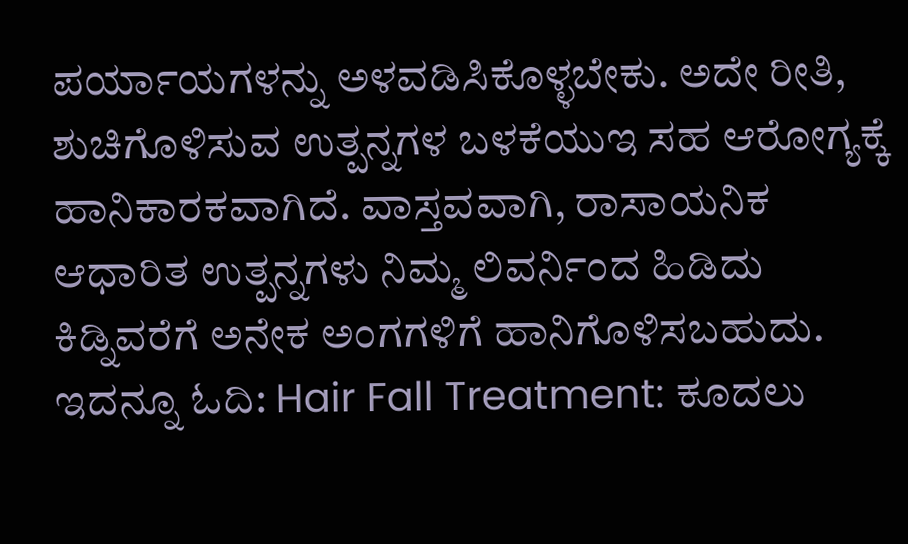ಪರ್ಯಾಯಗಳನ್ನು ಅಳವಡಿಸಿಕೊಳ್ಳಬೇಕು. ಅದೇ ರೀತಿ, ಶುಚಿಗೊಳಿಸುವ ಉತ್ಪನ್ನಗಳ ಬಳಕೆಯುಇ ಸಹ ಆರೋಗ್ಯಕ್ಕೆ ಹಾನಿಕಾರಕವಾಗಿದೆ. ವಾಸ್ತವವಾಗಿ, ರಾಸಾಯನಿಕ ಆಧಾರಿತ ಉತ್ಪನ್ನಗಳು ನಿಮ್ಮ ಲಿವರ್ನಿಂದ ಹಿಡಿದು ಕಿಡ್ನಿವರೆಗೆ ಅನೇಕ ಅಂಗಗಳಿಗೆ ಹಾನಿಗೊಳಿಸಬಹುದು.
ಇದನ್ನೂ ಓದಿ: Hair Fall Treatment: ಕೂದಲು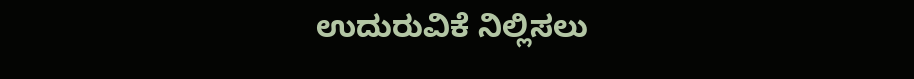ಉದುರುವಿಕೆ ನಿಲ್ಲಿಸಲು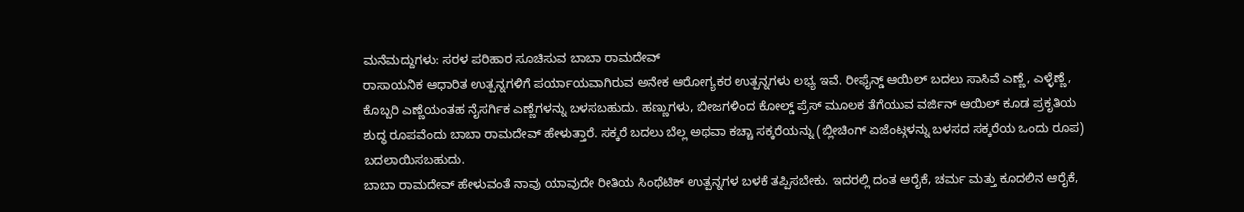ಮನೆಮದ್ದುಗಳು: ಸರಳ ಪರಿಹಾರ ಸೂಚಿಸುವ ಬಾಬಾ ರಾಮದೇವ್
ರಾಸಾಯನಿಕ ಆಧಾರಿತ ಉತ್ಪನ್ನಗಳಿಗೆ ಪರ್ಯಾಯವಾಗಿರುವ ಅನೇಕ ಆರೋಗ್ಯಕರ ಉತ್ಪನ್ನಗಳು ಲಭ್ಯ ಇವೆ. ರೀಫೈನ್ಡ್ ಆಯಿಲ್ ಬದಲು ಸಾಸಿವೆ ಎಣ್ಣೆ, ಎಳ್ಳೆಣ್ಣೆ, ಕೊಬ್ಬರಿ ಎಣ್ಣೆಯಂತಹ ನೈಸರ್ಗಿಕ ಎಣ್ಣೆಗಳನ್ನು ಬಳಸಬಹುದು. ಹಣ್ಣುಗಳು, ಬೀಜಗಳಿಂದ ಕೋಲ್ಡ್ ಪ್ರೆಸ್ ಮೂಲಕ ತೆಗೆಯುವ ವರ್ಜಿನ್ ಆಯಿಲ್ ಕೂಡ ಪ್ರಕೃತಿಯ ಶುದ್ಧ ರೂಪವೆಂದು ಬಾಬಾ ರಾಮದೇವ್ ಹೇಳುತ್ತಾರೆ. ಸಕ್ಕರೆ ಬದಲು ಬೆಲ್ಲ ಅಥವಾ ಕಚ್ಚಾ ಸಕ್ಕರೆಯನ್ನು (ಬ್ಲೀಚಿಂಗ್ ಏಜೆಂಟ್ಗಳನ್ನು ಬಳಸದ ಸಕ್ಕರೆಯ ಒಂದು ರೂಪ) ಬದಲಾಯಿಸಬಹುದು.
ಬಾಬಾ ರಾಮದೇವ್ ಹೇಳುವಂತೆ ನಾವು ಯಾವುದೇ ರೀತಿಯ ಸಿಂಥೆಟಿಕ್ ಉತ್ಪನ್ನಗಳ ಬಳಕೆ ತಪ್ಪಿಸಬೇಕು. ಇದರಲ್ಲಿ ದಂತ ಆರೈಕೆ, ಚರ್ಮ ಮತ್ತು ಕೂದಲಿನ ಆರೈಕೆ,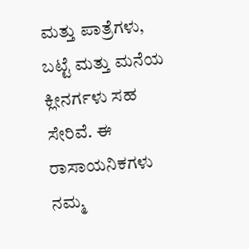ಮತ್ತು ಪಾತ್ರೆಗಳು, ಬಟ್ಟೆ ಮತ್ತು ಮನೆಯ ಕ್ಲೀನರ್ಗಳು ಸಹ ಸೇರಿವೆ. ಈ ರಾಸಾಯನಿಕಗಳು ನಮ್ಮ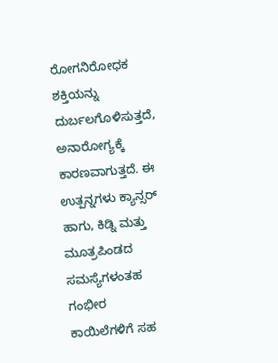ರೋಗನಿರೋಧಕ ಶಕ್ತಿಯನ್ನು ದುರ್ಬಲಗೊಳಿಸುತ್ತದೆ, ಅನಾರೋಗ್ಯಕ್ಕೆ ಕಾರಣವಾಗುತ್ತದೆ. ಈ ಉತ್ಪನ್ನಗಳು ಕ್ಯಾನ್ಸರ್ ಹಾಗು, ಕಿಡ್ನಿ ಮತ್ತು ಮೂತ್ರಪಿಂಡದ ಸಮಸ್ಯೆಗಳಂತಹ ಗಂಭೀರ ಕಾಯಿಲೆಗಳಿಗೆ ಸಹ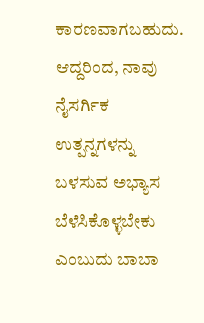ಕಾರಣವಾಗಬಹುದು. ಆದ್ದರಿಂದ, ನಾವು ನೈಸರ್ಗಿಕ ಉತ್ಪನ್ನಗಳನ್ನು ಬಳಸುವ ಅಭ್ಯಾಸ ಬೆಳೆಸಿಕೊಳ್ಳಬೇಕು ಎಂಬುದು ಬಾಬಾ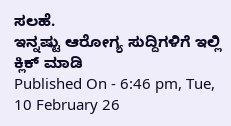ಸಲಹೆ.
ಇನ್ನಷ್ಟು ಆರೋಗ್ಯ ಸುದ್ದಿಗಳಿಗೆ ಇಲ್ಲಿ ಕ್ಲಿಕ್ ಮಾಡಿ
Published On - 6:46 pm, Tue, 10 February 26